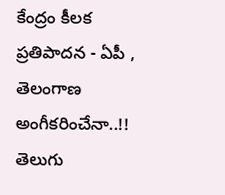కేంద్రం కీలక ప్రతిపాదన - ఏపీ , తెలంగాణ అంగీకరించేనా..!!
తెలుగు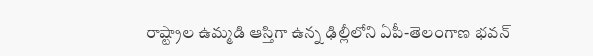రాష్ట్రాల ఉమ్మడి ఆస్తిగా ఉన్న ఢిల్లీలోని ఏపీ-తెలంగాణ భవన్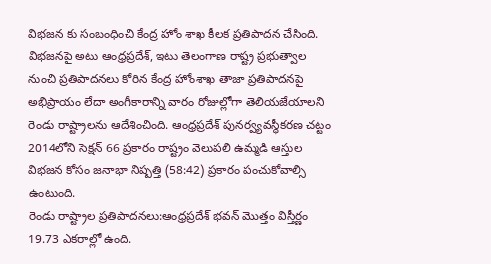విభజన కు సంబంధించి కేంద్ర హోం శాఖ కీలక ప్రతిపాదన చేసింది. విభజనపై అటు ఆంధ్రప్రదేశ్, ఇటు తెలంగాణ రాష్ట్ర ప్రభుత్వాల నుంచి ప్రతిపాదనలు కోరిన కేంద్ర హోంశాఖ తాజా ప్రతిపాదనపై అభిప్రాయం లేదా అంగీకారాన్ని వారం రోజుల్లోగా తెలియజేయాలని రెండు రాష్ట్రాలను ఆదేశించింది. ఆంధ్రప్రదేశ్ పునర్వ్యవస్థీకరణ చట్టం 2014లోని సెక్షన్ 66 ప్రకారం రాష్ట్రం వెలుపలి ఉమ్మడి ఆస్తుల విభజన కోసం జనాభా నిష్పత్తి (58:42) ప్రకారం పంచుకోవాల్సి ఉంటుంది.
రెండు రాష్ట్రాల ప్రతిపాదనలు:ఆంధ్రప్రదేశ్ భవన్ మొత్తం విస్తీర్ణం 19.73 ఎకరాల్లో ఉంది.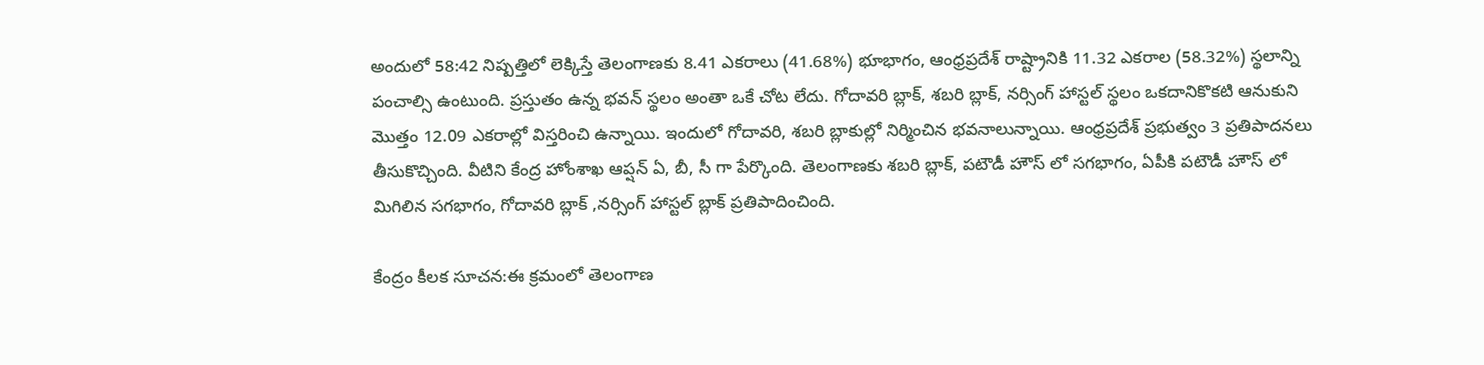అందులో 58:42 నిష్పత్తిలో లెక్కిస్తే తెలంగాణకు 8.41 ఎకరాలు (41.68%) భూభాగం, ఆంధ్రప్రదేశ్ రాష్ట్రానికి 11.32 ఎకరాల (58.32%) స్థలాన్ని పంచాల్సి ఉంటుంది. ప్రస్తుతం ఉన్న భవన్ స్థలం అంతా ఒకే చోట లేదు. గోదావరి బ్లాక్, శబరి బ్లాక్, నర్సింగ్ హాస్టల్ స్థలం ఒకదానికొకటి ఆనుకుని మొత్తం 12.09 ఎకరాల్లో విస్తరించి ఉన్నాయి. ఇందులో గోదావరి, శబరి బ్లాకుల్లో నిర్మించిన భవనాలున్నాయి. ఆంధ్రప్రదేశ్ ప్రభుత్వం 3 ప్రతిపాదనలు తీసుకొచ్చింది. వీటిని కేంద్ర హోంశాఖ ఆప్షన్ ఏ, బీ, సీ గా పేర్కొంది. తెలంగాణకు శబరి బ్లాక్, పటౌడీ హౌస్ లో సగభాగం, ఏపీకి పటౌడీ హౌస్ లో మిగిలిన సగభాగం, గోదావరి బ్లాక్ ,నర్సింగ్ హాస్టల్ బ్లాక్ ప్రతిపాదించింది.

కేంద్రం కీలక సూచన:ఈ క్రమంలో తెలంగాణ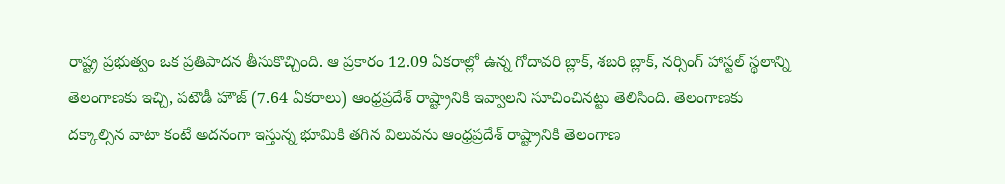రాష్ట్ర ప్రభుత్వం ఒక ప్రతిపాదన తీసుకొచ్చింది. ఆ ప్రకారం 12.09 ఏకరాల్లో ఉన్న గోదావరి బ్లాక్, శబరి బ్లాక్, నర్సింగ్ హాస్టల్ స్థలాన్ని తెలంగాణకు ఇచ్చి, పటౌడీ హౌజ్ (7.64 ఏకరాలు) ఆంధ్రప్రదేశ్ రాష్ట్రానికి ఇవ్వాలని సూచించినట్టు తెలిసింది. తెలంగాణకు దక్కాల్సిన వాటా కంటే అదనంగా ఇస్తున్న భూమికి తగిన విలువను ఆంధ్రప్రదేశ్ రాష్ట్రానికి తెలంగాణ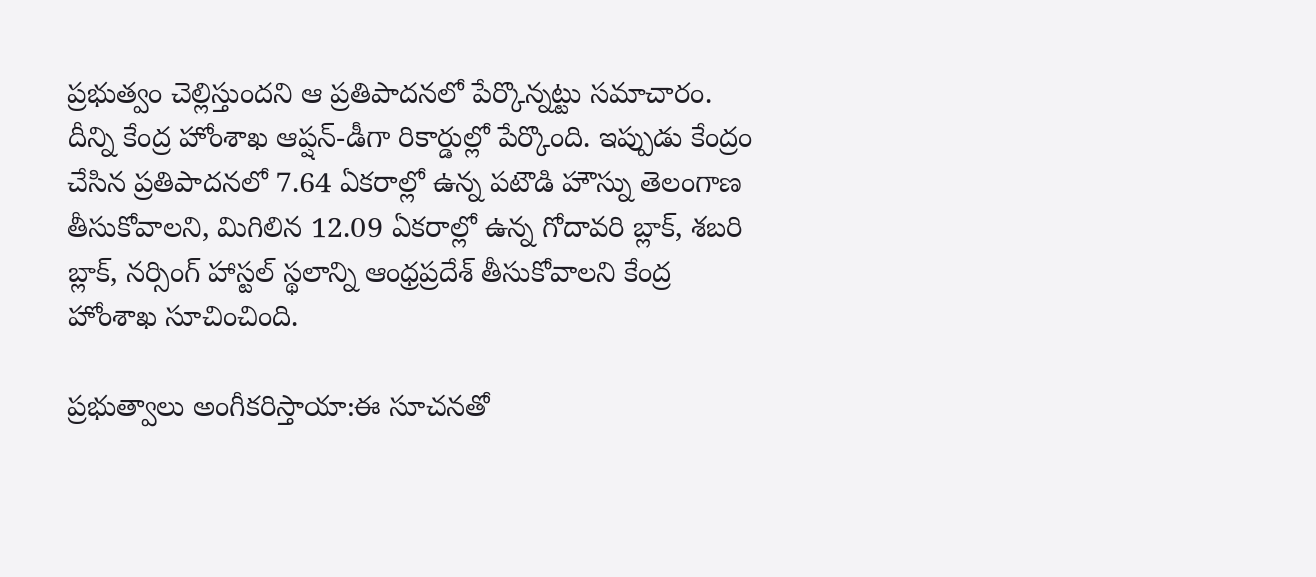ప్రభుత్వం చెల్లిస్తుందని ఆ ప్రతిపాదనలో పేర్కొన్నట్టు సమాచారం. దీన్ని కేంద్ర హోంశాఖ ఆప్షన్-డీగా రికార్డుల్లో పేర్కొంది. ఇప్పుడు కేంద్రం చేసిన ప్రతిపాదనలో 7.64 ఏకరాల్లో ఉన్న పటౌడి హౌస్ను తెలంగాణ తీసుకోవాలని, మిగిలిన 12.09 ఏకరాల్లో ఉన్న గోదావరి బ్లాక్, శబరి బ్లాక్, నర్సింగ్ హాస్టల్ స్థలాన్ని ఆంధ్రప్రదేశ్ తీసుకోవాలని కేంద్ర హోంశాఖ సూచించింది.

ప్రభుత్వాలు అంగీకరిస్తాయా:ఈ సూచనతో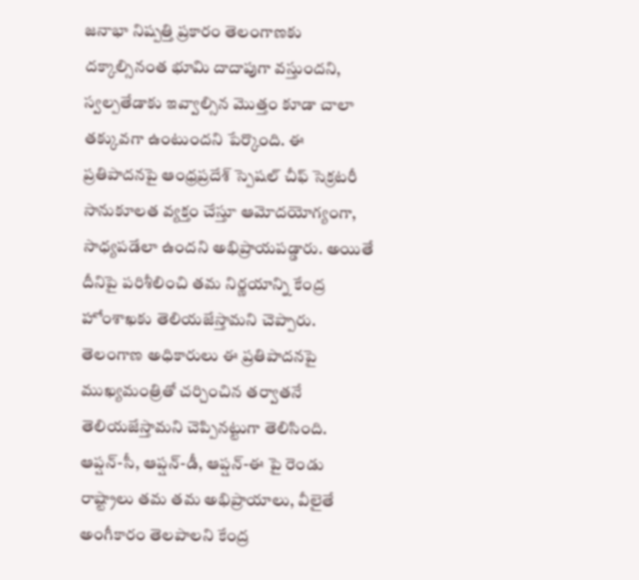జనాభా నిష్పత్తి ప్రకారం తెలంగాణకు దక్కాల్సినంత భూమి దాదాపుగా వస్తుందని, స్వల్పతేడాకు ఇవ్వాల్సిన మొత్తం కూడా చాలా తక్కువగా ఉంటుందని పేర్కొంది. ఈ ప్రతిపాదనపై ఆంధ్రప్రదేశ్ స్పెషల్ చీఫ్ సెక్రటరీ సానుకూలత వ్యక్తం చేస్తూ ఆమోదయోగ్యంగా, సాధ్యపడేలా ఉందని అభిప్రాయపడ్డారు. అయితే దీనిపై పరిశీలించి తమ నిర్ణయాన్ని కేంద్ర హోంశాఖకు తెలియజేస్తామని చెప్పారు. తెలంగాణ అధికారులు ఈ ప్రతిపాదనపై ముఖ్యమంత్రితో చర్చించిన తర్వాతనే తెలియజేస్తామని చెప్పినట్టుగా తెలిసింది. ఆప్షన్-సీ, ఆప్షన్-డీ, ఆప్షన్-ఈ పై రెండు రాష్ట్రాలు తమ తమ అభిప్రాయాలు, వీలైతే అంగీకారం తెలపాలని కేంద్ర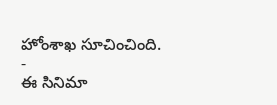హోంశాఖ సూచించింది.
-
ఈ సినిమా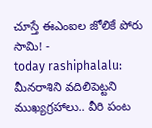చూస్తే ఈఎంఐల జోలికే పోరు సామి! -
today rashiphalalu: మీనరాశిని వదిలిపెట్టని ముఖ్యగ్రహాలు.. వీరి పంట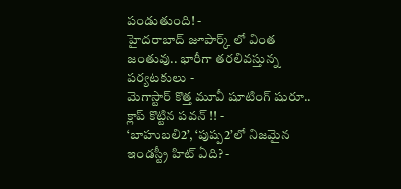పండుతుంది! -
హైదరాబాద్ జూపార్క్ లో వింత జంతువు.. భారీగా తరలివస్తున్న పర్యటకులు -
మెగాస్టార్ కొత్త మూవీ షూటింగ్ షురూ.. క్లాప్ కొట్టిన పవన్ !! -
‘బాహుబలి2’, ‘పుష్ప2’లో నిజమైన ఇండస్ట్రీ హిట్ ఏది? -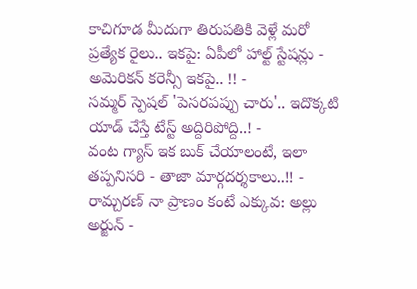కాచిగూడ మీదుగా తిరుపతికి వెళ్లే మరో ప్రత్యేక రైలు.. ఇకపై: ఏపీలో హాల్ట్ స్టేషన్లు -
అమెరికన్ కరెన్సీ ఇకపై.. !! -
సమ్మర్ స్పెషల్ 'పెసరపప్పు చారు'.. ఇదొక్కటి యాడ్ చేస్తే టేస్ట్ అద్దిరిపోద్ది..! -
వంట గ్యాస్ ఇక బుక్ చేయాలంటే, ఇలా తప్పనిసరి - తాజా మార్గదర్శకాలు..!! -
రామ్చరణ్ నా ప్రాణం కంటే ఎక్కువ: అల్లు అర్జున్ -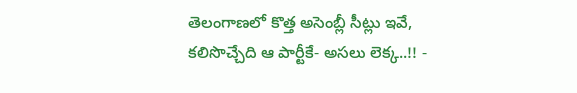తెలంగాణలో కొత్త అసెంబ్లీ సీట్లు ఇవే, కలిసొచ్చేది ఆ పార్టీకే- అసలు లెక్క..!! -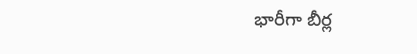భారీగా బీర్ల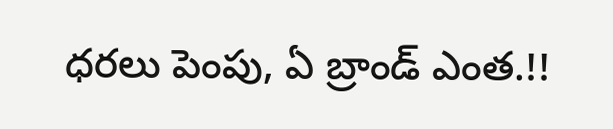ధరలు పెంపు, ఏ బ్రాండ్ ఎంత.!!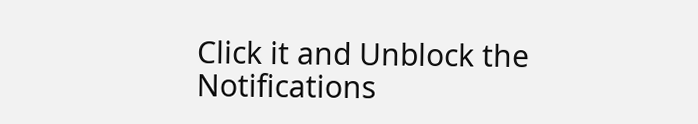Click it and Unblock the Notifications